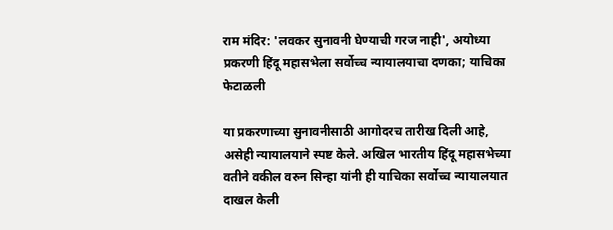राम मंदिर: 'लवकर सुनावनी घेण्याची गरज नाही', अयोध्या प्रकरणी हिंदू महासभेला सर्वोच्च न्यायालयाचा दणका; याचिका फेटाळली

या प्रकरणाच्या सुनावनीसाठी आगोदरच तारीख दिली आहे, असेही न्यायालयाने स्पष्ट केले. अखिल भारतीय हिंदू महासभेच्या वतीने वकील वरुन सिन्हा यांनी ही याचिका सर्वोच्च न्यायालयात दाखल केली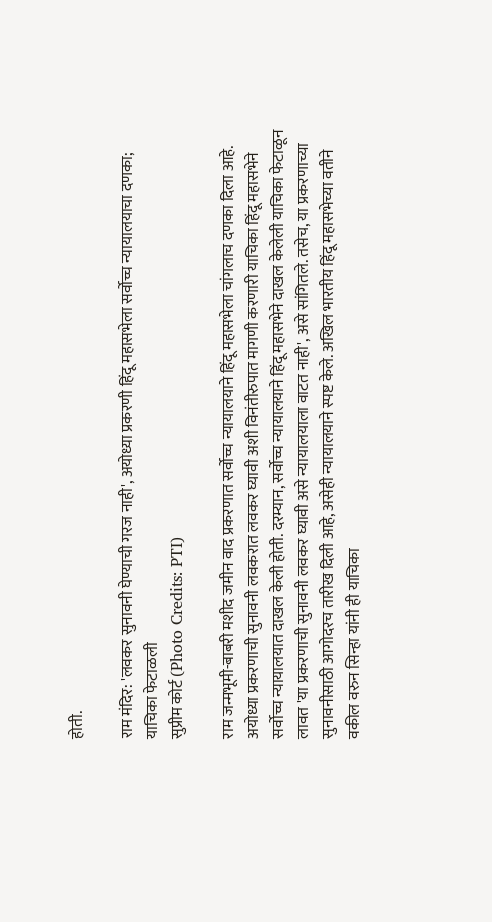होती.

राम मंदिर: 'लवकर सुनावनी घेण्याची गरज नाही', अयोध्या प्रकरणी हिंदू महासभेला सर्वोच्च न्यायालयाचा दणका; याचिका फेटाळली
सुप्रीम कोर्ट (Photo Credits: PTI)

राम जन्मभूमी-बाबरी मशीद जमीन वाद प्रकरणात सर्वोच्च न्यायालयाने हिंदू महासभेला चांगलाच दणका दिला आहे. अयोध्या प्रकरणाची सुनावनी लवकरात लवकर घ्यावी अशी विनंतीरुपात मागणी करणारी याचिका हिंदू महासभेने सर्वोच्च न्यायालयात दाखल केली होती. दरम्यान, सर्वोच्च न्यायालयाने हिंदू महासभेने दाखल केलेली याचिका फेटाळून लावत 'या प्रकरणाची सुनावनी लवकर घ्यावी असे न्यायालयाला वाटत नाही', असे सांगितले. तसेच, या प्रकरणाच्या सुनावनीसाठी आगोदरच तारीख दिली आहे, असेही न्यायालयाने स्पष्ट केले. अखिल भारतीय हिंदू महासभेच्या वतीने वकील वरुन सिन्हा यांनी ही याचिका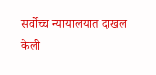सर्वोच्च न्यायालयात दाखल केली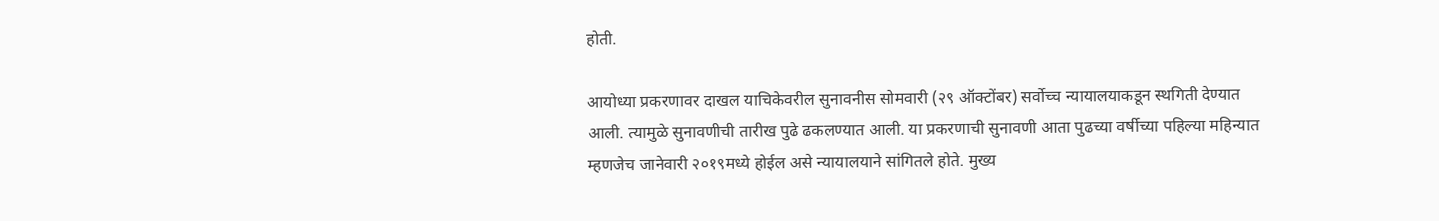होती.

आयोध्या प्रकरणावर दाखल याचिकेवरील सुनावनीस सोमवारी (२९ ऑक्टोंबर) सर्वोच्च न्यायालयाकडून स्थगिती देण्यात आली. त्यामुळे सुनावणीची तारीख पुढे ढकलण्यात आली. या प्रकरणाची सुनावणी आता पुढच्या वर्षीच्या पहिल्या महिन्यात म्हणजेच जानेवारी २०१९मध्ये होईल असे न्यायालयाने सांगितले होते. मुख्य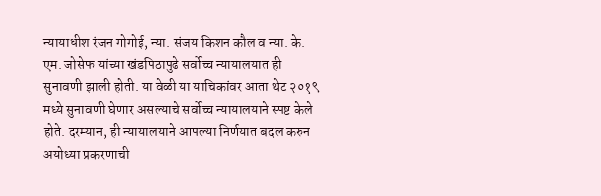न्यायाधीश रंजन गोगोई, न्या. संजय किशन कौल व न्या. के. एम. जोसेफ यांच्या खंडपिठापुढे सर्वोच्च न्यायालयात ही सुनावणी झाली होती. या वेळी या याचिकांवर आता थेट २०१९ मध्ये सुनावणी घेणार असल्याचे सर्वोच्च न्यायालयाने स्पष्ट केले होते. दरम्यान, ही न्यायालयाने आपल्या निर्णयात बदल करुन अयोध्या प्रकरणाची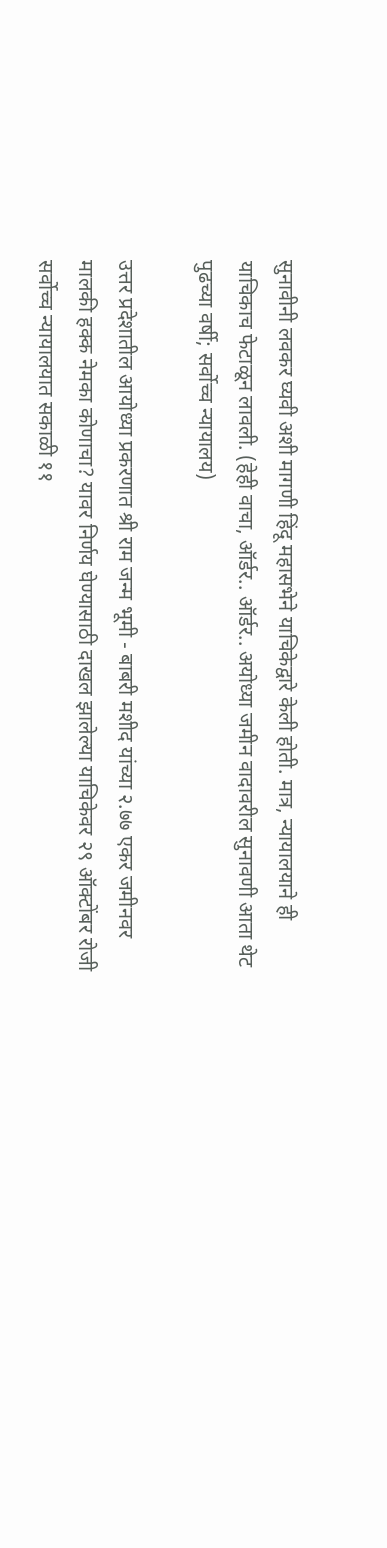सुनावीनी लवकर घ्यवी अशी मागणी हिंदू महासभेने याचिकेद्वारे केली होती. मात्र, न्यायालयाने ही याचिकाच फेटाळून लावली. (हेही वाचा, ऑर्डर.. ऑर्डर.. अयोध्या जमीन वादावरील सुनावणी आता थेट पुढच्या वर्षी; सर्वोच्च न्यायालय)

उत्तर प्रदेशातील आयोध्या प्रकरणात श्री राम जन्म भूमी - बाबरी मशीद यांच्या २.७७ एकर जमीनवर मालकी हक्क नेमका कोणाचा? यावर निर्णय घेण्यासाठी दाखल झालेल्या याचिकेवर २९ ऑक्टोंबर रोजी सर्वोच्च न्यायालयात सकाळी ११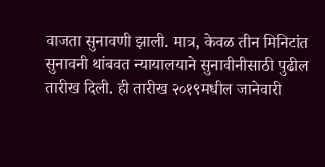वाजता सुनावणी झाली. मात्र, केवळ तीन मिनिटांत सुनावनी थांबवत न्यायालयाने सुनावीनीसाठी पुढील तारीख दिली. ही तारीख २०१९मधील जानेवारी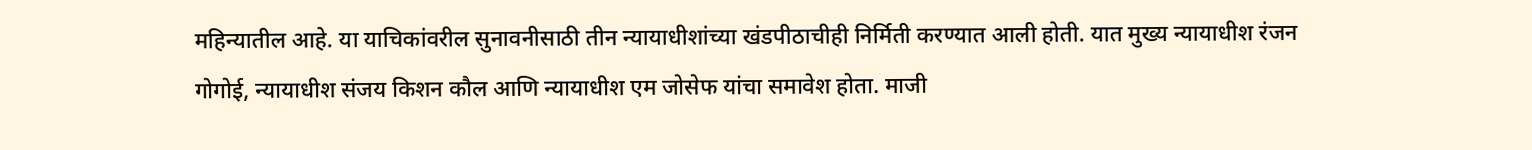महिन्यातील आहे. या याचिकांवरील सुनावनीसाठी तीन न्यायाधीशांच्या खंडपीठाचीही निर्मिती करण्यात आली होती. यात मुख्य न्यायाधीश रंजन गोगोई, न्यायाधीश संजय किशन कौल आणि न्यायाधीश एम जोसेफ यांचा समावेश होता. माजी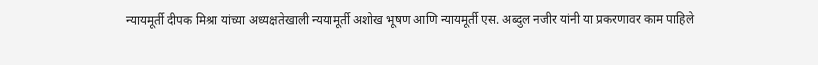न्यायमूर्ती दीपक मिश्रा यांच्या अध्यक्षतेखाली न्ययामूर्ती अशोख भूषण आणि न्यायमूर्ती एस. अब्दुल नजीर यांनी या प्रकरणावर काम पाहिले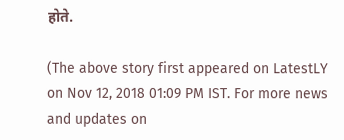होते.

(The above story first appeared on LatestLY on Nov 12, 2018 01:09 PM IST. For more news and updates on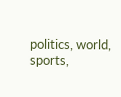politics, world, sports,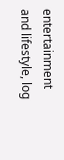entertainment and lifestyle, log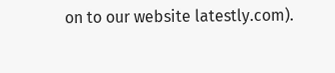on to our website latestly.com).